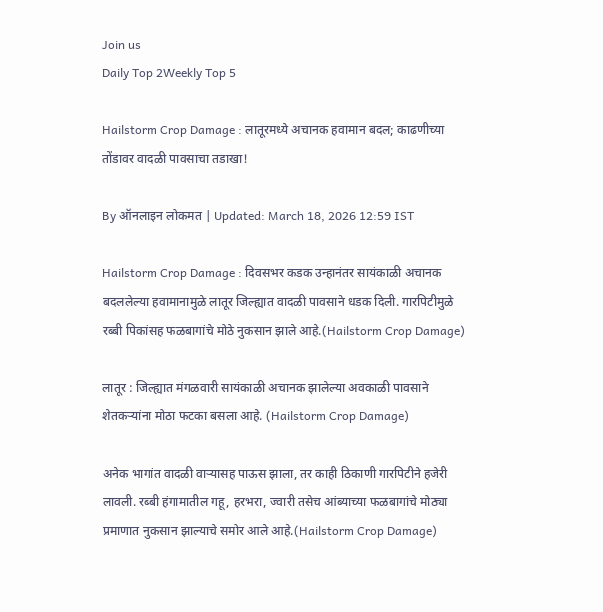Join us
Daily Top 2Weekly Top 5

Hailstorm Crop Damage : लातूरमध्ये अचानक हवामान बदल; काढणीच्या तोंडावर वादळी पावसाचा तडाखा!

By ऑनलाइन लोकमत | Updated: March 18, 2026 12:59 IST

Hailstorm Crop Damage : दिवसभर कडक उन्हानंतर सायंकाळी अचानक बदललेल्या हवामानामुळे लातूर जिल्ह्यात वादळी पावसाने धडक दिली. गारपिटीमुळे रब्बी पिकांसह फळबागांचे मोठे नुकसान झाले आहे.(Hailstorm Crop Damage)

लातूर : जिल्ह्यात मंगळवारी सायंकाळी अचानक झालेल्या अवकाळी पावसाने शेतकऱ्यांना मोठा फटका बसला आहे. (Hailstorm Crop Damage)

अनेक भागांत वादळी वाऱ्यासह पाऊस झाला, तर काही ठिकाणी गारपिटीने हजेरी लावली. रब्बी हंगामातील गहू, हरभरा, ज्वारी तसेच आंब्याच्या फळबागांचे मोठ्या प्रमाणात नुकसान झाल्याचे समोर आले आहे.(Hailstorm Crop Damage)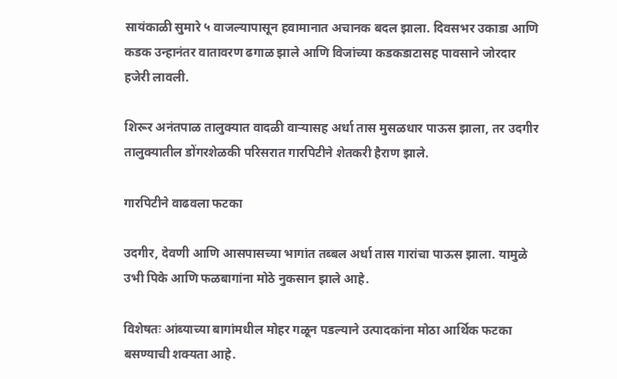सायंकाळी सुमारे ५ वाजल्यापासून हवामानात अचानक बदल झाला. दिवसभर उकाडा आणि कडक उन्हानंतर वातावरण ढगाळ झाले आणि विजांच्या कडकडाटासह पावसाने जोरदार हजेरी लावली.

शिरूर अनंतपाळ तालुक्यात वादळी वाऱ्यासह अर्धा तास मुसळधार पाऊस झाला, तर उदगीर तालुक्यातील डोंगरशेळकी परिसरात गारपिटीने शेतकरी हैराण झाले.

गारपिटीने वाढवला फटका

उदगीर, देवणी आणि आसपासच्या भागांत तब्बल अर्धा तास गारांचा पाऊस झाला. यामुळे उभी पिके आणि फळबागांना मोठे नुकसान झाले आहे.

विशेषतः आंब्याच्या बागांमधील मोहर गळून पडल्याने उत्पादकांना मोठा आर्थिक फटका बसण्याची शक्यता आहे.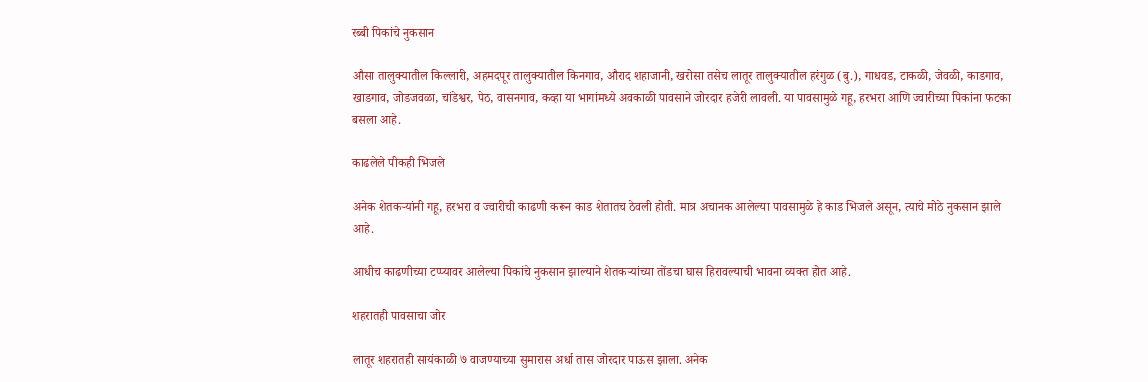रब्बी पिकांचे नुकसान

औसा तालुक्यातील किल्लारी, अहमदपूर तालुक्यातील किनगाव, औराद शहाजानी, खरोसा तसेच लातूर तालुक्यातील हरंगुळ (बु.), गाधवड, टाकळी, जेवळी, काडगाव, खाडगाव, जोडजवळा, चांडेश्वर, पेठ, वासनगाव, कव्हा या भागांमध्ये अवकाळी पावसाने जोरदार हजेरी लावली. या पावसामुळे गहू, हरभरा आणि ज्वारीच्या पिकांना फटका बसला आहे.

काढलेले पीकही भिजले

अनेक शेतकऱ्यांनी गहू, हरभरा व ज्वारीची काढणी करून काड शेतातच ठेवली होती. मात्र अचानक आलेल्या पावसामुळे हे काड भिजले असून, त्याचे मोठे नुकसान झाले आहे.

आधीच काढणीच्या टप्प्यावर आलेल्या पिकांचे नुकसान झाल्याने शेतकऱ्यांच्या तोंडचा घास हिरावल्याची भावना व्यक्त होत आहे.

शहरातही पावसाचा जोर

लातूर शहरातही सायंकाळी ७ वाजण्याच्या सुमारास अर्धा तास जोरदार पाऊस झाला. अनेक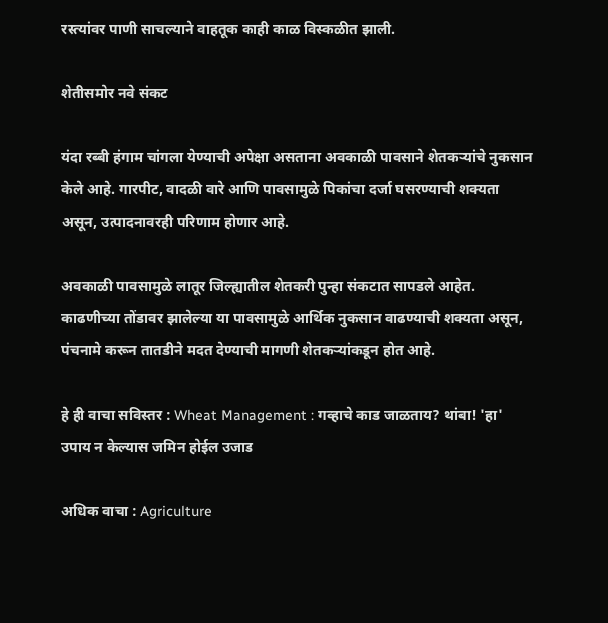रस्त्यांवर पाणी साचल्याने वाहतूक काही काळ विस्कळीत झाली.

शेतीसमोर नवे संकट

यंदा रब्बी हंगाम चांगला येण्याची अपेक्षा असताना अवकाळी पावसाने शेतकऱ्यांचे नुकसान केले आहे. गारपीट, वादळी वारे आणि पावसामुळे पिकांचा दर्जा घसरण्याची शक्यता असून, उत्पादनावरही परिणाम होणार आहे.

अवकाळी पावसामुळे लातूर जिल्ह्यातील शेतकरी पुन्हा संकटात सापडले आहेत. काढणीच्या तोंडावर झालेल्या या पावसामुळे आर्थिक नुकसान वाढण्याची शक्यता असून, पंचनामे करून तातडीने मदत देण्याची मागणी शेतकऱ्यांकडून होत आहे.

हे ही वाचा सविस्तर : Wheat Management : गव्हाचे काड जाळताय? थांबा! 'हा' उपाय न केल्यास जमिन होईल उजाड

अधिक वाचा : Agriculture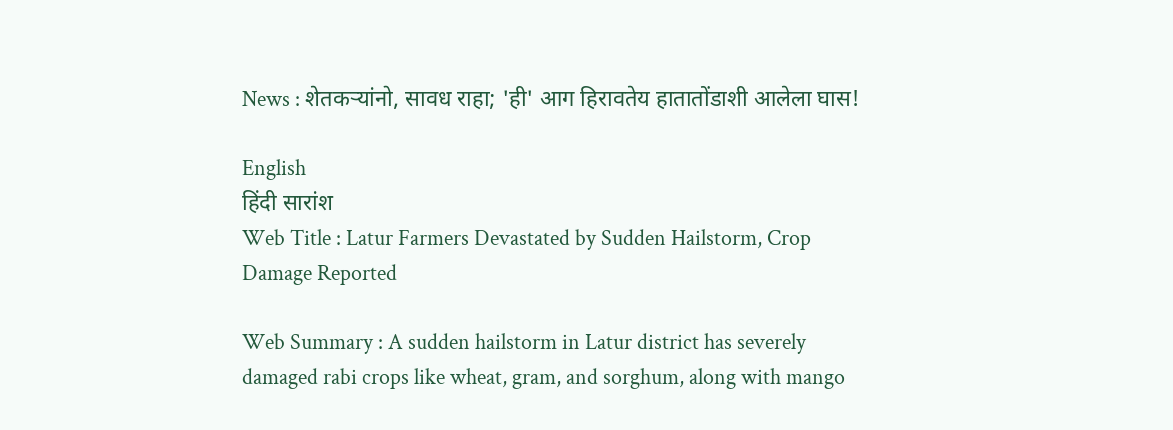News : शेतकऱ्यांनो, सावध राहा; 'ही' आग हिरावतेय हातातोंडाशी आलेला घास!

English
हिंदी सारांश
Web Title : Latur Farmers Devastated by Sudden Hailstorm, Crop Damage Reported

Web Summary : A sudden hailstorm in Latur district has severely damaged rabi crops like wheat, gram, and sorghum, along with mango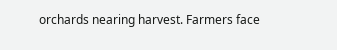orchards nearing harvest. Farmers face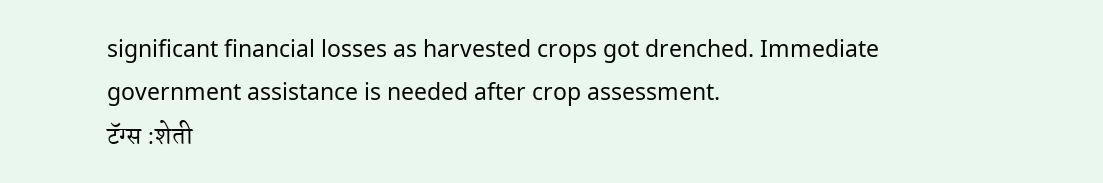significant financial losses as harvested crops got drenched. Immediate government assistance is needed after crop assessment.
टॅग्स :शेती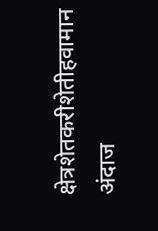क्षेत्रशेतकरीशेतीहवामान अंदाज